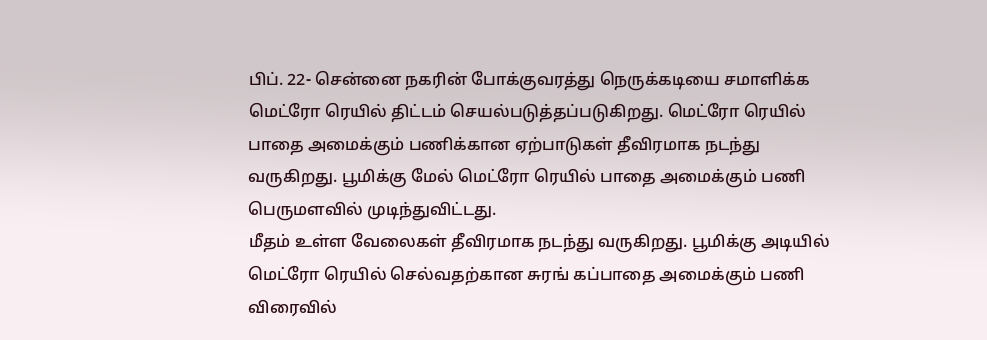பிப். 22- சென்னை நகரின் போக்குவரத்து நெருக்கடியை சமாளிக்க மெட்ரோ ரெயில் திட்டம் செயல்படுத்தப்படுகிறது. மெட்ரோ ரெயில் பாதை அமைக்கும் பணிக்கான ஏற்பாடுகள் தீவிரமாக நடந்து வருகிறது. பூமிக்கு மேல் மெட்ரோ ரெயில் பாதை அமைக்கும் பணி பெருமளவில் முடிந்துவிட்டது.
மீதம் உள்ள வேலைகள் தீவிரமாக நடந்து வருகிறது. பூமிக்கு அடியில் மெட்ரோ ரெயில் செல்வதற்கான சுரங் கப்பாதை அமைக்கும் பணி விரைவில்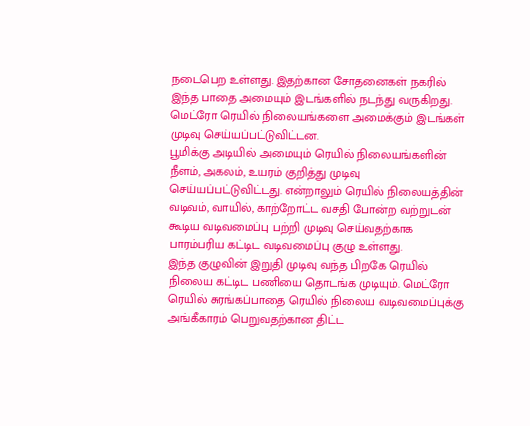நடைபெற உள்ளது. இதற்கான சோதனைகள் நகரில் இந்த பாதை அமையும் இடங்களில் நடந்து வருகிறது. மெட்ரோ ரெயில் நிலையங்களை அமைக்கும் இடங்கள் முடிவு செய்யப்பட்டுவிட்டன.
பூமிக்கு அடியில் அமையும் ரெயில் நிலையங்களின் நீளம், அகலம், உயரம் குறித்து முடிவு செய்யப்பட்டுவிட்டது. என்றாலும் ரெயில் நிலையத்தின் வடிவம், வாயில், காற்றோட்ட வசதி போன்ற வற்றுடன் கூடிய வடிவமைப்பு பற்றி முடிவு செய்வதற்காக பாரம்பரிய கட்டிட வடிவமைப்பு குழு உள்ளது.
இந்த குழுவின் இறுதி முடிவு வந்த பிறகே ரெயில் நிலைய கட்டிட பணியை தொடங்க முடியும். மெட்ரோ ரெயில் சுரங்கப்பாதை ரெயில் நிலைய வடிவமைப்புக்கு அங்கீகாரம் பெறுவதற்கான திட்ட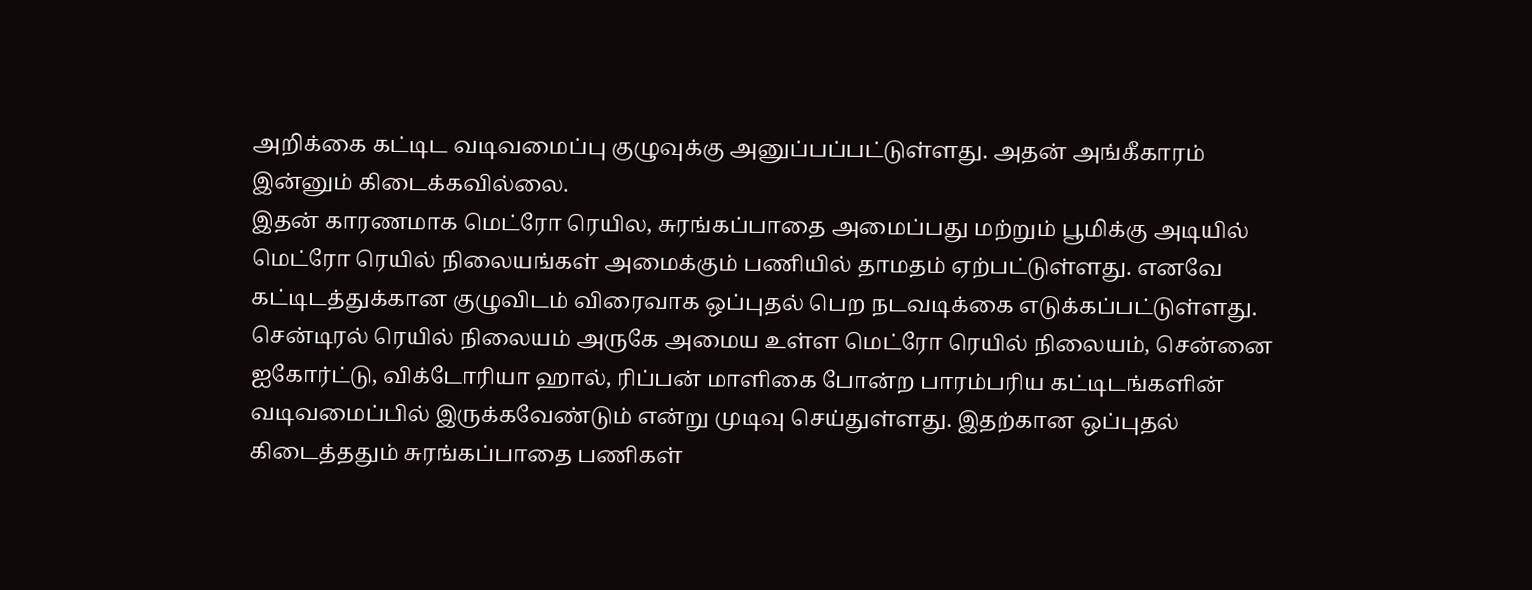அறிக்கை கட்டிட வடிவமைப்பு குழுவுக்கு அனுப்பப்பட்டுள்ளது. அதன் அங்கீகாரம் இன்னும் கிடைக்கவில்லை.
இதன் காரணமாக மெட்ரோ ரெயில, சுரங்கப்பாதை அமைப்பது மற்றும் பூமிக்கு அடியில் மெட்ரோ ரெயில் நிலையங்கள் அமைக்கும் பணியில் தாமதம் ஏற்பட்டுள்ளது. எனவே கட்டிடத்துக்கான குழுவிடம் விரைவாக ஒப்புதல் பெற நடவடிக்கை எடுக்கப்பட்டுள்ளது. சென்டிரல் ரெயில் நிலையம் அருகே அமைய உள்ள மெட்ரோ ரெயில் நிலையம், சென்னை ஐகோர்ட்டு, விக்டோரியா ஹால், ரிப்பன் மாளிகை போன்ற பாரம்பரிய கட்டிடங்களின் வடிவமைப்பில் இருக்கவேண்டும் என்று முடிவு செய்துள்ளது. இதற்கான ஒப்புதல் கிடைத்ததும் சுரங்கப்பாதை பணிகள்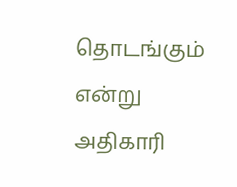தொடங்கும் என்று அதிகாரி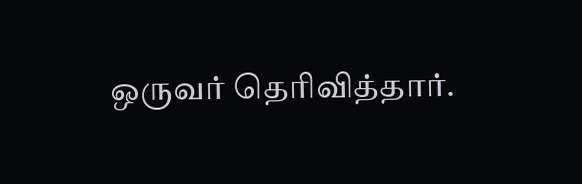ஒருவர் தெரிவித்தார்.